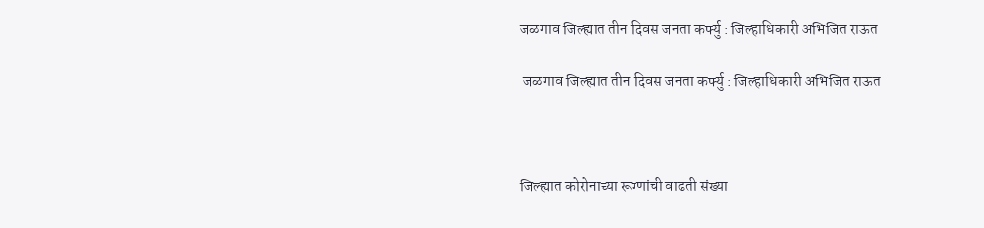जळगाव जिल्ह्यात तीन दिवस जनता कर्फ्यु : जिल्हाधिकारी अभिजित राऊत

 जळगाव जिल्ह्यात तीन दिवस जनता कर्फ्यु : जिल्हाधिकारी अभिजित राऊत



जिल्ह्यात कोरोनाच्या रूग्णांची वाढती संख्या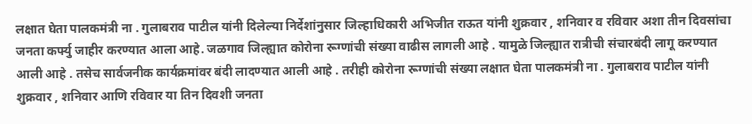लक्षात घेता पालकमंत्री ना . गुलाबराव पाटील यांनी दिलेल्या निर्देशांनुसार जिल्हाधिकारी अभिजीत राऊत यांनी शुक्रवार , शनिवार व रविवार अशा तीन दिवसांचा जनता कर्फ्यु जाहीर करण्यात आला आहे. जळगाव जिल्ह्यात कोरोना रूग्णांची संख्या वाढीस लागली आहे . यामुळे जिल्ह्यात रात्रीची संचारबंदी लागू करण्यात आली आहे . तसेच सार्वजनीक कार्यक्रमांवर बंदी लादण्यात आली आहे . तरीही कोरोना रूग्णांची संख्या लक्षात घेता पालकमंत्री ना . गुलाबराव पाटील यांनी शुक्रवार , शनिवार आणि रविवार या तिन दिवशी जनता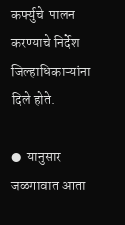कर्फ्युचे  पालन करण्याचे निर्देश जिल्हाधिकाऱ्यांना दिले होते.

●  यानुसार जळगावात आता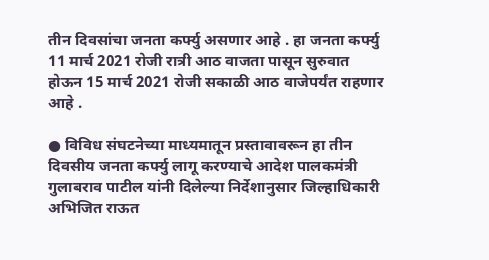तीन दिवसांचा जनता कर्फ्यु असणार आहे . हा जनता कर्फ्यु 11 मार्च 2021 रोजी रात्री आठ वाजता पासून सुरुवात होऊन 15 मार्च 2021 रोजी सकाळी आठ वाजेपर्यंत राहणार आहे .

● विविध संघटनेच्या माध्यमातून प्रस्तावावरून हा तीन दिवसीय जनता कर्फ्यु लागू करण्याचे आदेश पालकमंत्री गुलाबराव पाटील यांनी दिलेल्या निर्देशानुसार जिल्हाधिकारी अभिजित राऊत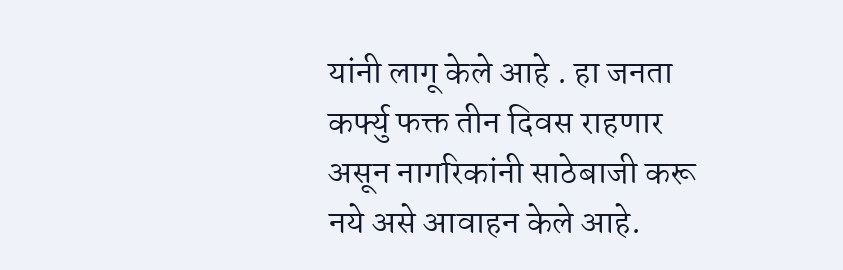यांनी लागू केले आहे . हा जनता कर्फ्यु फक्त तीन दिवस राहणार असून नागरिकांनी साठेबाजी करू नये असे आवाहन केले आहे.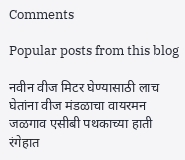Comments

Popular posts from this blog

नवीन वीज मिटर घेण्यासाठी लाच घेतांना वीज मंडळाचा वायरमन जळगाव एसीबी पथकाच्या हाती रंगेहात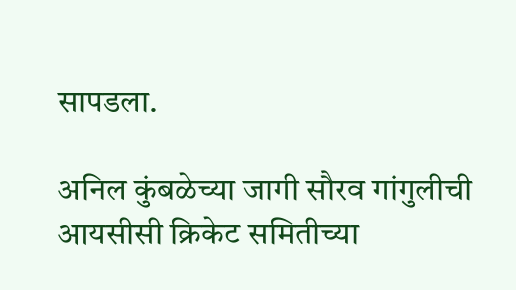सापडला.

अनिल कुंबळेच्या जागी सौरव गांगुलीची आयसीसी क्रिकेट समितीच्या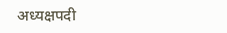अध्यक्षपदी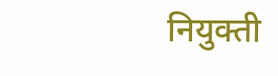नियुक्ती